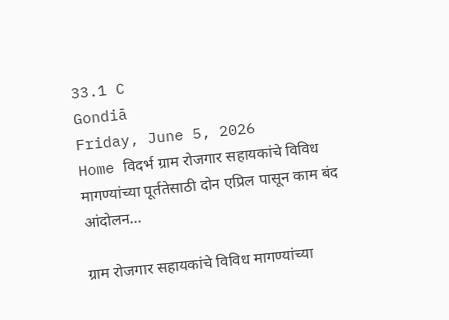33.1 C
Gondiā
Friday, June 5, 2026
Home विदर्भ ग्राम रोजगार सहायकांचे विविध मागण्यांच्या पूर्ततेसाठी दोन एप्रिल पासून काम बंद आंदोलन...

ग्राम रोजगार सहायकांचे विविध मागण्यांच्या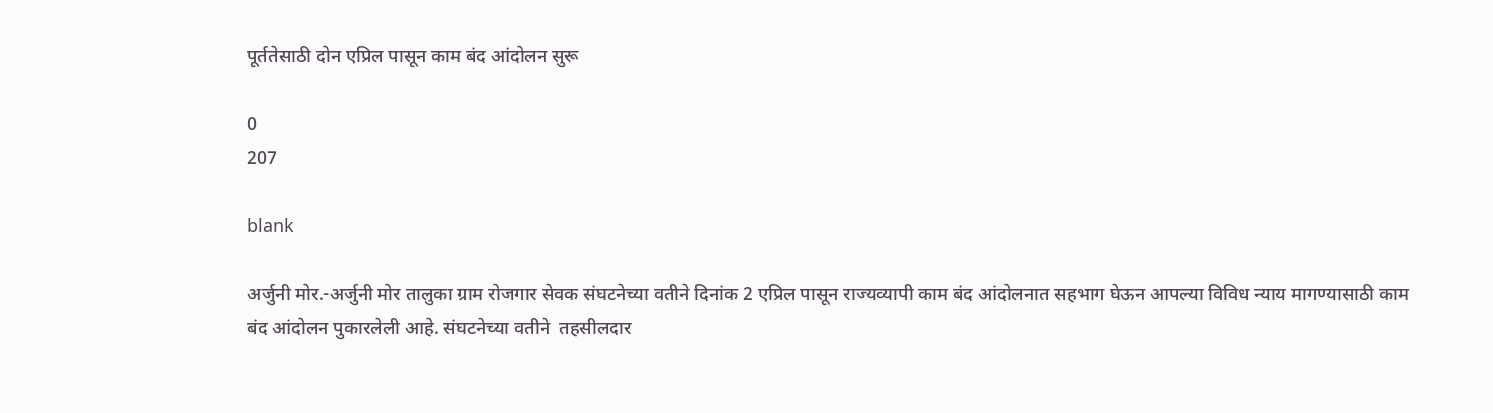पूर्ततेसाठी दोन एप्रिल पासून काम बंद आंदोलन सुरू

0
207

blank

अर्जुनी मोर.-अर्जुनी मोर तालुका ग्राम रोजगार सेवक संघटनेच्या वतीने दिनांक 2 एप्रिल पासून राज्यव्यापी काम बंद आंदोलनात सहभाग घेऊन आपल्या विविध न्याय मागण्यासाठी काम बंद आंदोलन पुकारलेली आहे. संघटनेच्या वतीने  तहसीलदार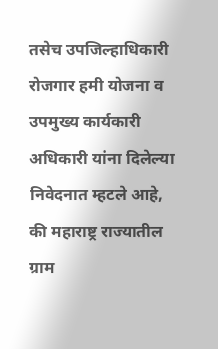तसेच उपजिल्हाधिकारी रोजगार हमी योजना व उपमुख्य कार्यकारी अधिकारी यांना दिलेल्या निवेदनात म्हटले आहे, की महाराष्ट्र राज्यातील ग्राम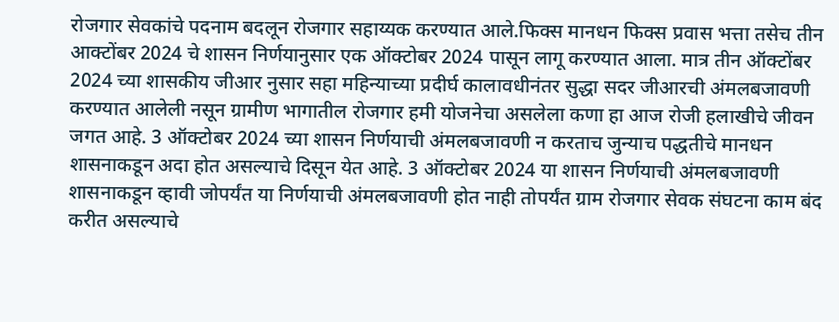रोजगार सेवकांचे पदनाम बदलून रोजगार सहाय्यक करण्यात आले.फिक्स मानधन फिक्स प्रवास भत्ता तसेच तीन आक्टोंबर 2024 चे शासन निर्णयानुसार एक ऑक्टोबर 2024 पासून लागू करण्यात आला. मात्र तीन ऑक्टोंबर 2024 च्या शासकीय जीआर नुसार सहा महिन्याच्या प्रदीर्घ कालावधीनंतर सुद्धा सदर जीआरची अंमलबजावणी करण्यात आलेली नसून ग्रामीण भागातील रोजगार हमी योजनेचा असलेला कणा हा आज रोजी हलाखीचे जीवन जगत आहे. 3 ऑक्टोबर 2024 च्या शासन निर्णयाची अंमलबजावणी न करताच जुन्याच पद्धतीचे मानधन शासनाकडून अदा होत असल्याचे दिसून येत आहे. 3 ऑक्टोबर 2024 या शासन निर्णयाची अंमलबजावणी शासनाकडून व्हावी जोपर्यंत या निर्णयाची अंमलबजावणी होत नाही तोपर्यंत ग्राम रोजगार सेवक संघटना काम बंद करीत असल्याचे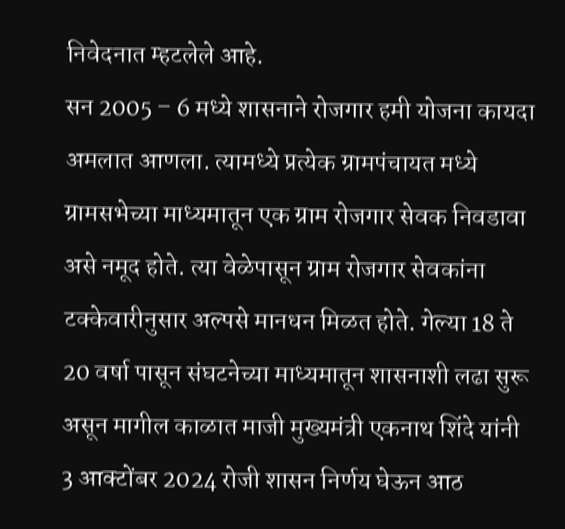निवेदनात म्हटलेले आहे.
सन 2005 – 6 मध्ये शासनाने रोजगार हमी योजना कायदा अमलात आणला. त्यामध्ये प्रत्येक ग्रामपंचायत मध्ये ग्रामसभेच्या माध्यमातून एक ग्राम रोजगार सेवक निवडावा असे नमूद होते. त्या वेळेपासून ग्राम रोजगार सेवकांना टक्केवारीनुसार अल्पसे मानधन मिळत होते. गेल्या 18 ते 20 वर्षा पासून संघटनेच्या माध्यमातून शासनाशी लढा सुरू असून मागील काळात माजी मुख्यमंत्री एकनाथ शिंदे यांनी 3 आक्टोंबर 2024 रोजी शासन निर्णय घेऊन आठ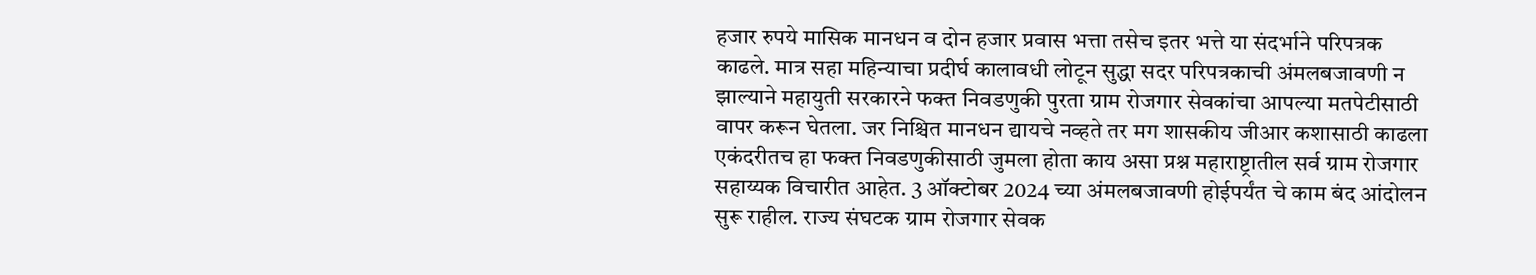हजार रुपये मासिक मानधन व दोन हजार प्रवास भत्ता तसेच इतर भत्ते या संदर्भाने परिपत्रक काढले. मात्र सहा महिन्याचा प्रदीर्घ कालावधी लोटून सुद्धा सदर परिपत्रकाची अंमलबजावणी न झाल्याने महायुती सरकारने फक्त निवडणुकी पुरता ग्राम रोजगार सेवकांचा आपल्या मतपेटीसाठी वापर करून घेतला. जर निश्चित मानधन द्यायचे नव्हते तर मग शासकीय जीआर कशासाठी काढला एकंदरीतच हा फक्त निवडणुकीसाठी जुमला होता काय असा प्रश्न महाराष्ट्रातील सर्व ग्राम रोजगार सहाय्यक विचारीत आहेत. 3 ऑक्टोबर 2024 च्या अंमलबजावणी होईपर्यंत चे काम बंद आंदोलन सुरू राहील. राज्य संघटक ग्राम रोजगार सेवक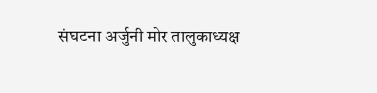संघटना अर्जुनी मोर तालुकाध्यक्ष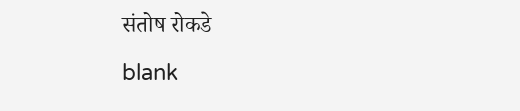संतोष रोकडे

blank